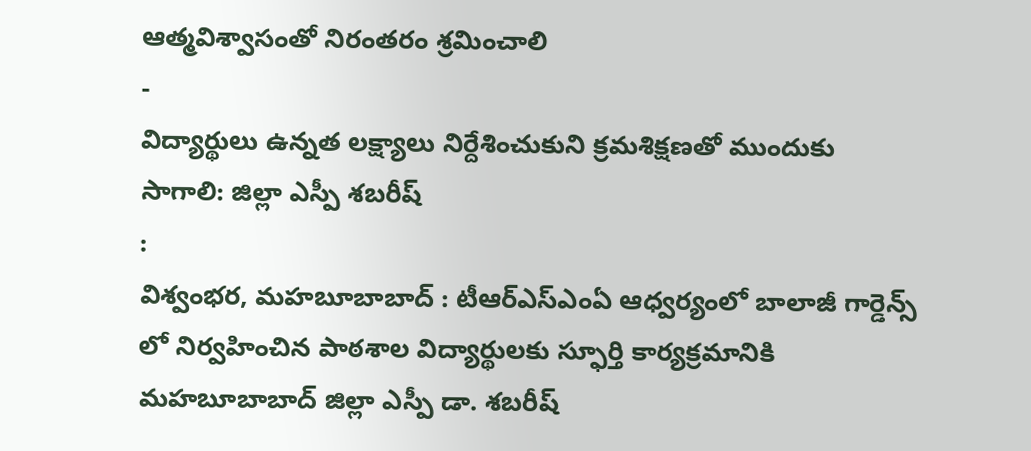ఆత్మవిశ్వాసంతో నిరంతరం శ్రమించాలి
-
విద్యార్థులు ఉన్నత లక్ష్యాలు నిర్దేశించుకుని క్రమశిక్షణతో ముందుకు సాగాలి: జిల్లా ఎస్పీ శబరీష్
:
విశ్వంభర, మహబూబాబాద్ : టీఆర్ఎస్ఎంఏ ఆధ్వర్యంలో బాలాజీ గార్డెన్స్ లో నిర్వహించిన పాఠశాల విద్యార్థులకు స్ఫూర్తి కార్యక్రమానికి మహబూబాబాద్ జిల్లా ఎస్పీ డా. శబరీష్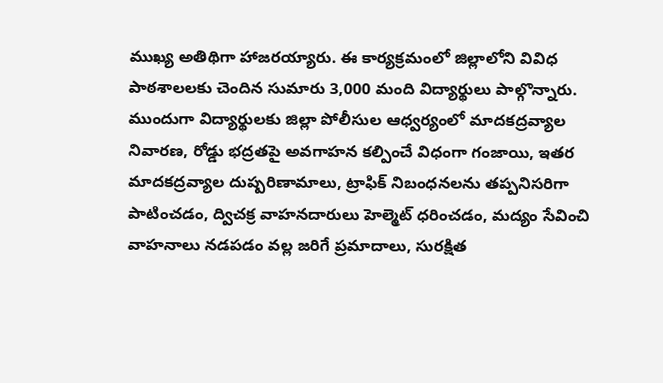ముఖ్య అతిథిగా హాజరయ్యారు. ఈ కార్యక్రమంలో జిల్లాలోని వివిధ పాఠశాలలకు చెందిన సుమారు 3,000 మంది విద్యార్థులు పాల్గొన్నారు. ముందుగా విద్యార్థులకు జిల్లా పోలీసుల ఆధ్వర్యంలో మాదకద్రవ్యాల నివారణ, రోడ్డు భద్రతపై అవగాహన కల్పించే విధంగా గంజాయి, ఇతర మాదకద్రవ్యాల దుష్పరిణామాలు, ట్రాఫిక్ నిబంధనలను తప్పనిసరిగా పాటించడం, ద్విచక్ర వాహనదారులు హెల్మెట్ ధరించడం, మద్యం సేవించి వాహనాలు నడపడం వల్ల జరిగే ప్రమాదాలు, సురక్షిత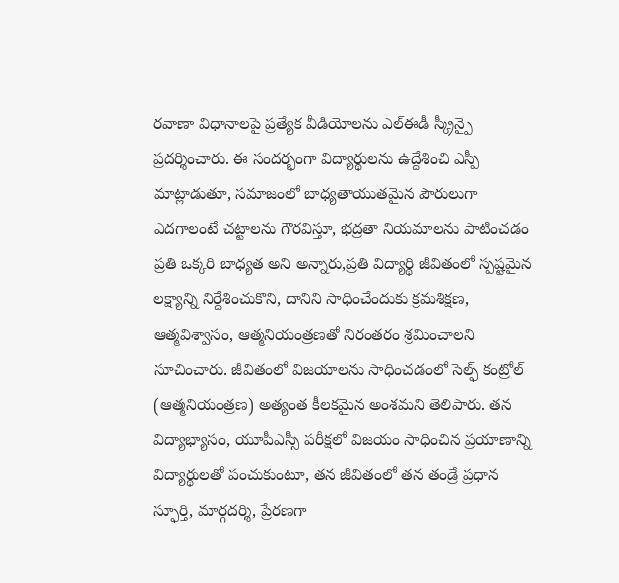రవాణా విధానాలపై ప్రత్యేక వీడియోలను ఎల్ఈడీ స్క్రీన్పై ప్రదర్శించారు. ఈ సందర్భంగా విద్యార్థులను ఉద్దేశించి ఎస్పీ మాట్లాడుతూ, సమాజంలో బాధ్యతాయుతమైన పౌరులుగా ఎదగాలంటే చట్టాలను గౌరవిస్తూ, భద్రతా నియమాలను పాటించడం ప్రతి ఒక్కరి బాధ్యత అని అన్నారు,ప్రతి విద్యార్థి జీవితంలో స్పష్టమైన లక్ష్యాన్ని నిర్దేశించుకొని, దానిని సాధించేందుకు క్రమశిక్షణ, ఆత్మవిశ్వాసం, ఆత్మనియంత్రణతో నిరంతరం శ్రమించాలని సూచించారు. జీవితంలో విజయాలను సాధించడంలో సెల్ఫ్ కంట్రోల్ (ఆత్మనియంత్రణ) అత్యంత కీలకమైన అంశమని తెలిపారు. తన విద్యాభ్యాసం, యూపీఎస్సీ పరీక్షలో విజయం సాధించిన ప్రయాణాన్ని విద్యార్థులతో పంచుకుంటూ, తన జీవితంలో తన తండ్రే ప్రధాన స్ఫూర్తి, మార్గదర్శి, ప్రేరణగా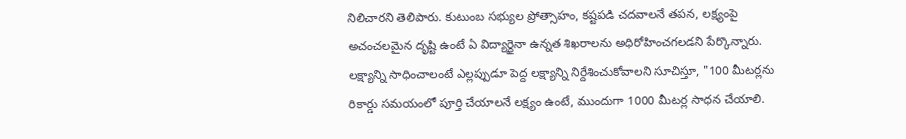నిలిచారని తెలిపారు. కుటుంబ సభ్యుల ప్రోత్సాహం, కష్టపడి చదవాలనే తపన, లక్ష్యంపై అచంచలమైన దృష్టి ఉంటే ఏ విద్యార్థైనా ఉన్నత శిఖరాలను అధిరోహించగలడని పేర్కొన్నారు. లక్ష్యాన్ని సాధించాలంటే ఎల్లప్పుడూ పెద్ద లక్ష్యాన్ని నిర్దేశించుకోవాలని సూచిస్తూ, "100 మీటర్లను రికార్డు సమయంలో పూర్తి చేయాలనే లక్ష్యం ఉంటే, ముందుగా 1000 మీటర్ల సాధన చేయాలి.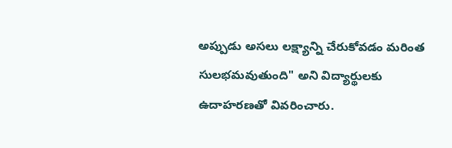అప్పుడు అసలు లక్ష్యాన్ని చేరుకోవడం మరింత సులభమవుతుంది" అని విద్యార్థులకు ఉదాహరణతో వివరించారు.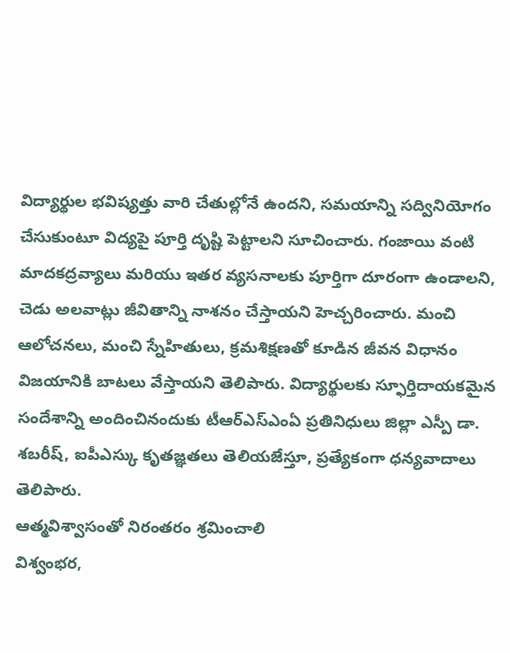విద్యార్థుల భవిష్యత్తు వారి చేతుల్లోనే ఉందని, సమయాన్ని సద్వినియోగం చేసుకుంటూ విద్యపై పూర్తి దృష్టి పెట్టాలని సూచించారు. గంజాయి వంటి మాదకద్రవ్యాలు మరియు ఇతర వ్యసనాలకు పూర్తిగా దూరంగా ఉండాలని, చెడు అలవాట్లు జీవితాన్ని నాశనం చేస్తాయని హెచ్చరించారు. మంచి ఆలోచనలు, మంచి స్నేహితులు, క్రమశిక్షణతో కూడిన జీవన విధానం విజయానికి బాటలు వేస్తాయని తెలిపారు. విద్యార్థులకు స్ఫూర్తిదాయకమైన సందేశాన్ని అందించినందుకు టీఆర్ఎస్ఎంఏ ప్రతినిధులు జిల్లా ఎస్పీ డా. శబరీష్, ఐపీఎస్కు కృతజ్ఞతలు తెలియజేస్తూ, ప్రత్యేకంగా ధన్యవాదాలు తెలిపారు.
ఆత్మవిశ్వాసంతో నిరంతరం శ్రమించాలి
విశ్వంభర,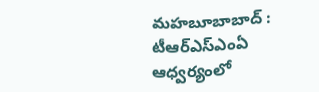మహబూబాబాద్ : టీఆర్ఎస్ఎంఏ ఆధ్వర్యంలో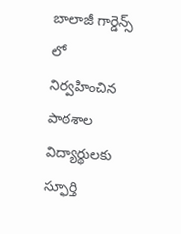బాలాజీ గార్డెన్స్ లో నిర్వహించిన పాఠశాల విద్యార్థులకు స్ఫూర్తి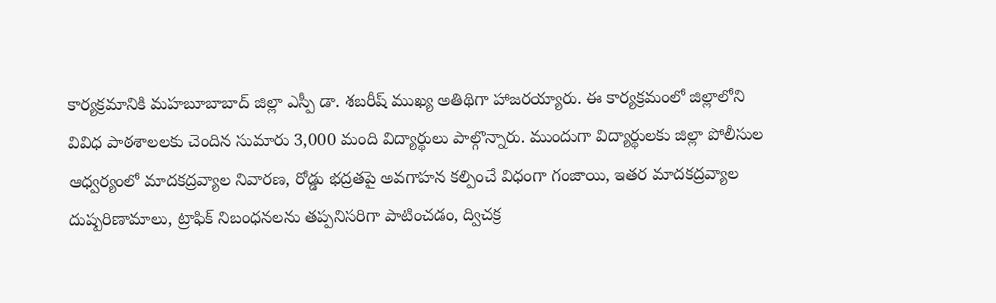కార్యక్రమానికి మహబూబాబాద్ జిల్లా ఎస్పీ డా. శబరీష్ ముఖ్య అతిథిగా హాజరయ్యారు. ఈ కార్యక్రమంలో జిల్లాలోని వివిధ పాఠశాలలకు చెందిన సుమారు 3,000 మంది విద్యార్థులు పాల్గొన్నారు. ముందుగా విద్యార్థులకు జిల్లా పోలీసుల ఆధ్వర్యంలో మాదకద్రవ్యాల నివారణ, రోడ్డు భద్రతపై అవగాహన కల్పించే విధంగా గంజాయి, ఇతర మాదకద్రవ్యాల దుష్పరిణామాలు, ట్రాఫిక్ నిబంధనలను తప్పనిసరిగా పాటించడం, ద్విచక్ర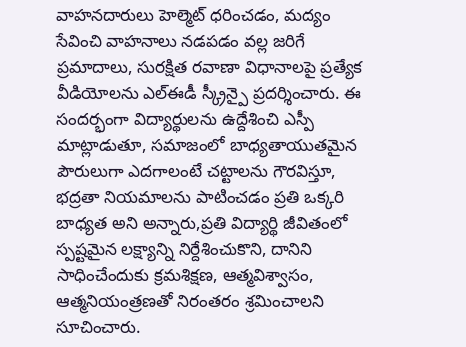వాహనదారులు హెల్మెట్ ధరించడం, మద్యం సేవించి వాహనాలు నడపడం వల్ల జరిగే ప్రమాదాలు, సురక్షిత రవాణా విధానాలపై ప్రత్యేక వీడియోలను ఎల్ఈడీ స్క్రీన్పై ప్రదర్శించారు. ఈ సందర్భంగా విద్యార్థులను ఉద్దేశించి ఎస్పీ మాట్లాడుతూ, సమాజంలో బాధ్యతాయుతమైన పౌరులుగా ఎదగాలంటే చట్టాలను గౌరవిస్తూ, భద్రతా నియమాలను పాటించడం ప్రతి ఒక్కరి బాధ్యత అని అన్నారు,ప్రతి విద్యార్థి జీవితంలో స్పష్టమైన లక్ష్యాన్ని నిర్దేశించుకొని, దానిని సాధించేందుకు క్రమశిక్షణ, ఆత్మవిశ్వాసం, ఆత్మనియంత్రణతో నిరంతరం శ్రమించాలని సూచించారు.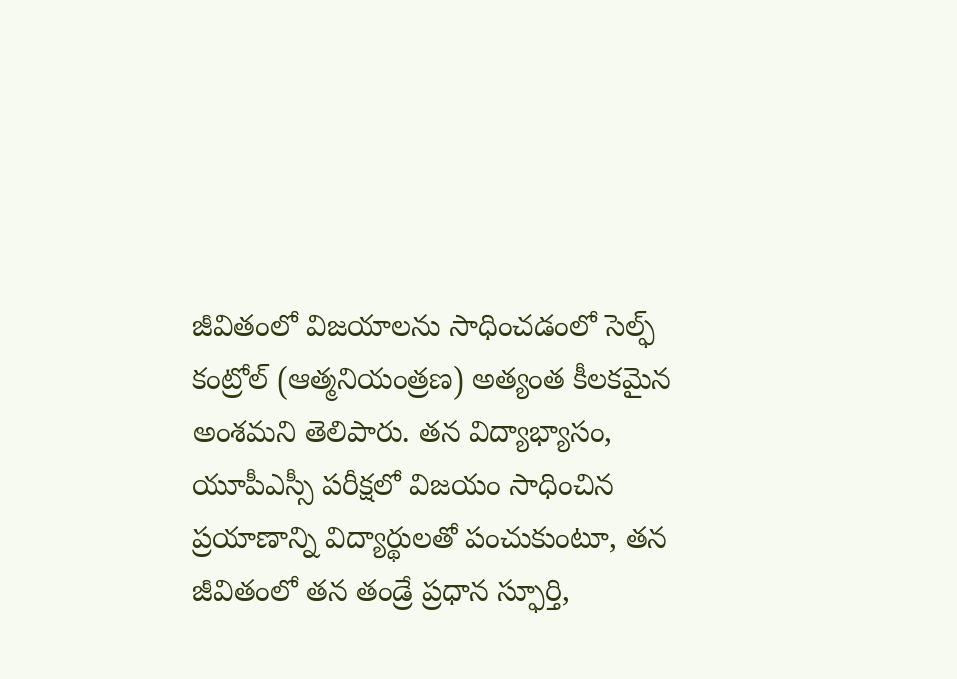జీవితంలో విజయాలను సాధించడంలో సెల్ఫ్ కంట్రోల్ (ఆత్మనియంత్రణ) అత్యంత కీలకమైన అంశమని తెలిపారు. తన విద్యాభ్యాసం, యూపీఎస్సీ పరీక్షలో విజయం సాధించిన ప్రయాణాన్ని విద్యార్థులతో పంచుకుంటూ, తన జీవితంలో తన తండ్రే ప్రధాన స్ఫూర్తి,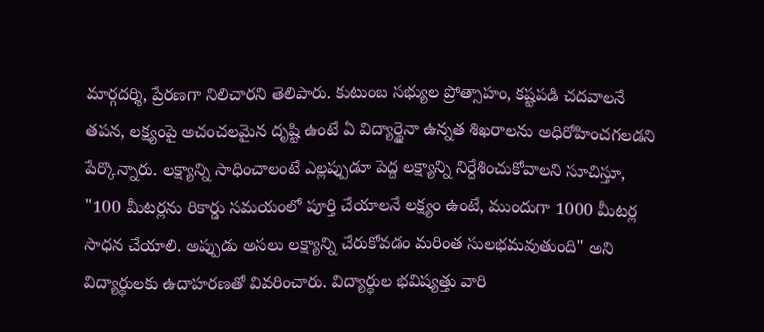మార్గదర్శి, ప్రేరణగా నిలిచారని తెలిపారు. కుటుంబ సభ్యుల ప్రోత్సాహం, కష్టపడి చదవాలనే తపన, లక్ష్యంపై అచంచలమైన దృష్టి ఉంటే ఏ విద్యార్థైనా ఉన్నత శిఖరాలను అధిరోహించగలడని పేర్కొన్నారు. లక్ష్యాన్ని సాధించాలంటే ఎల్లప్పుడూ పెద్ద లక్ష్యాన్ని నిర్దేశించుకోవాలని సూచిస్తూ, "100 మీటర్లను రికార్డు సమయంలో పూర్తి చేయాలనే లక్ష్యం ఉంటే, ముందుగా 1000 మీటర్ల సాధన చేయాలి. అప్పుడు అసలు లక్ష్యాన్ని చేరుకోవడం మరింత సులభమవుతుంది" అని విద్యార్థులకు ఉదాహరణతో వివరించారు. విద్యార్థుల భవిష్యత్తు వారి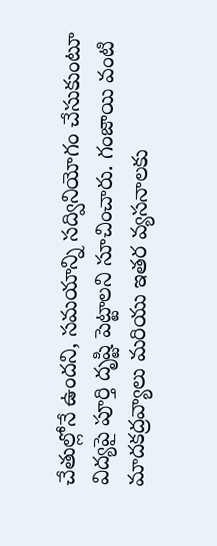చేతుల్లోనే ఉందని, సమయాన్ని సద్వినియోగం చేసుకుంటూ విద్యపై పూర్తి దృష్టి పెట్టాలని సూచించారు. గంజాయి వంటి మాదకద్రవ్యాలు మరియు ఇతర వ్యసనాలకు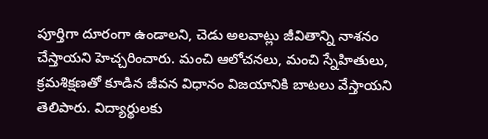పూర్తిగా దూరంగా ఉండాలని, చెడు అలవాట్లు జీవితాన్ని నాశనం చేస్తాయని హెచ్చరించారు. మంచి ఆలోచనలు, మంచి స్నేహితులు, క్రమశిక్షణతో కూడిన జీవన విధానం విజయానికి బాటలు వేస్తాయని తెలిపారు. విద్యార్థులకు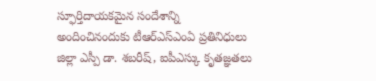స్ఫూర్తిదాయకమైన సందేశాన్ని అందించినందుకు టీఆర్ఎస్ఎంఏ ప్రతినిధులు జిల్లా ఎస్పీ డా. శబరీష్, ఐపీఎస్కు కృతజ్ఞతలు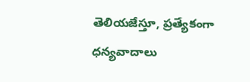తెలియజేస్తూ, ప్రత్యేకంగా ధన్యవాదాలు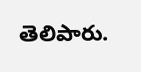తెలిపారు.